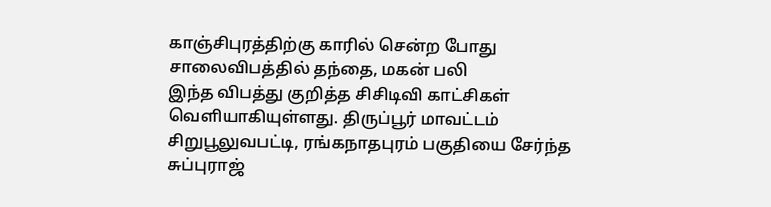காஞ்சிபுரத்திற்கு காரில் சென்ற போது சாலைவிபத்தில் தந்தை, மகன் பலி
இந்த விபத்து குறித்த சிசிடிவி காட்சிகள் வெளியாகியுள்ளது. திருப்பூர் மாவட்டம் சிறுபூலுவபட்டி, ரங்கநாதபுரம் பகுதியை சேர்ந்த சுப்புராஜ்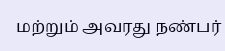மற்றும் அவரது நண்பர்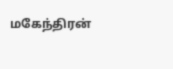மகேந்திரன்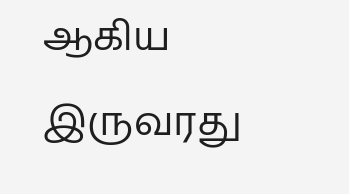ஆகிய இருவரது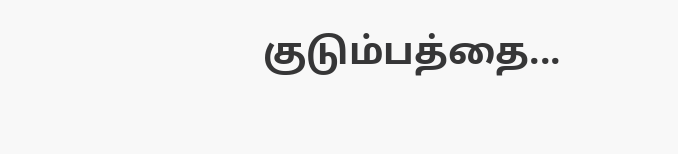குடும்பத்தை...